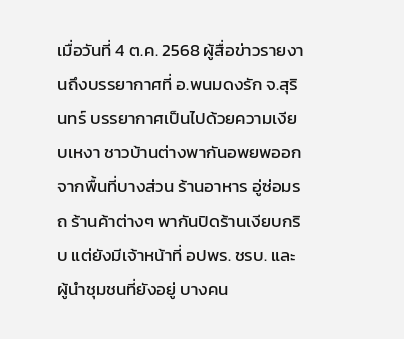เมื่อวันที่ 4 ต.ค. 2568 ผู้สื่อข่าวรายงานถึงบรรยากาศที่ อ.พนมดงรัก จ.สุรินทร์ บรรยากาศเป็นไปด้วยความเงียบเหงา ชาวบ้านต่างพากันอพยพออกจากพื้นที่บางส่วน ร้านอาหาร อู่ซ่อมรถ ร้านค้าต่างๆ พากันปิดร้านเงียบกริบ แต่ยังมีเจ้าหน้าที่ อปพร. ชรบ. และผู้นำชุมชนที่ยังอยู่ บางคน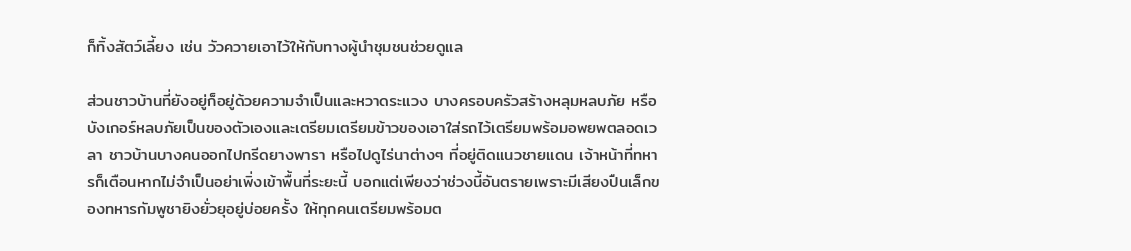ก็ทิ้งสัตว์เลี้ยง เช่น วัวควายเอาไว้ให้กับทางผู้นำชุมชนช่วยดูแล

ส่วนชาวบ้านที่ยังอยู่ก็อยู่ด้วยความจำเป็นและหวาดระแวง บางครอบครัวสร้างหลุมหลบภัย หรือบังเกอร์หลบภัยเป็นของตัวเองและเตรียมเตรียมข้าวของเอาใส่รถไว้เตรียมพร้อมอพยพตลอดเวลา ชาวบ้านบางคนออกไปกรีดยางพารา หรือไปดูไร่นาต่างๆ ที่อยู่ติดแนวชายแดน เจ้าหน้าที่ทหารก็เตือนหากไม่จำเป็นอย่าเพิ่งเข้าพื้นที่ระยะนี้ บอกแต่เพียงว่าช่วงนี้อันตรายเพราะมีเสียงปืนเล็กของทหารกัมพูชายิงยั่วยุอยู่บ่อยครั้ง ให้ทุกคนเตรียมพร้อมต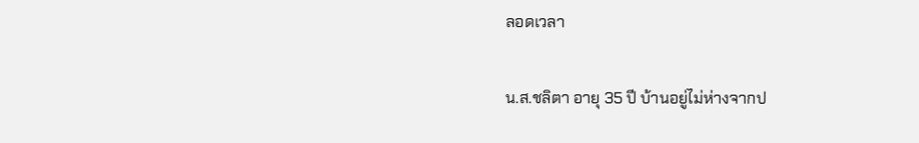ลอดเวลา

น.ส.ชลิตา อายุ 35 ปี บ้านอยู่ไม่ห่างจากป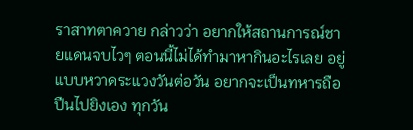ราสาทตาควาย กล่าวว่า อยากให้สถานการณ์ชายแดนจบไวๆ ตอนนี้ไม่ได้ทำมาหากินอะไรเลย อยู่แบบหวาดระแวงวันต่อวัน อยากจะเป็นทหารถือปืนไปยิงเอง ทุกวัน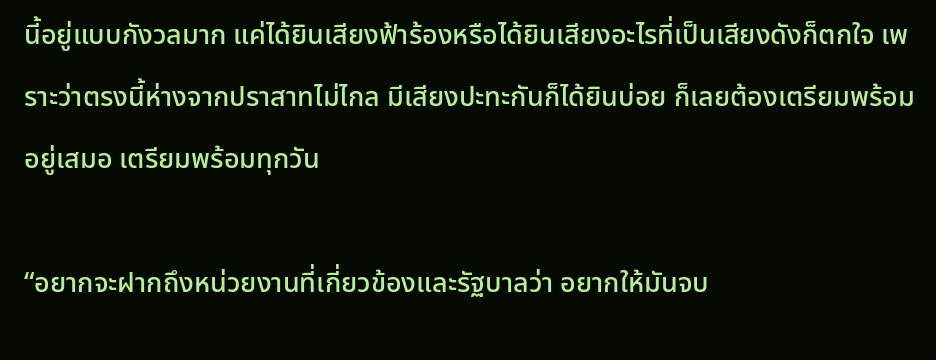นี้อยู่แบบกังวลมาก แค่ได้ยินเสียงฟ้าร้องหรือได้ยินเสียงอะไรที่เป็นเสียงดังก็ตกใจ เพราะว่าตรงนี้ห่างจากปราสาทไม่ไกล มีเสียงปะทะกันก็ได้ยินบ่อย ก็เลยต้องเตรียมพร้อมอยู่เสมอ เตรียมพร้อมทุกวัน

“อยากจะฝากถึงหน่วยงานที่เกี่ยวข้องและรัฐบาลว่า อยากให้มันจบ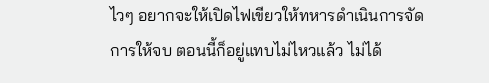ไวๆ อยากจะให้เปิดไฟเขียวให้ทหารดำเนินการจัดการให้จบ ตอนนี้ก็อยู่แทบไม่ไหวแล้ว ไม่ได้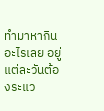ทำมาหากินอะไรเลย อยู่แต่ละวันต้องระแว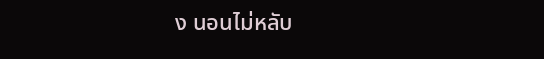ง นอนไม่หลับ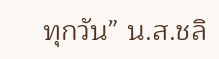ทุกวัน” น.ส.ชลิ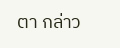ตา กล่าว